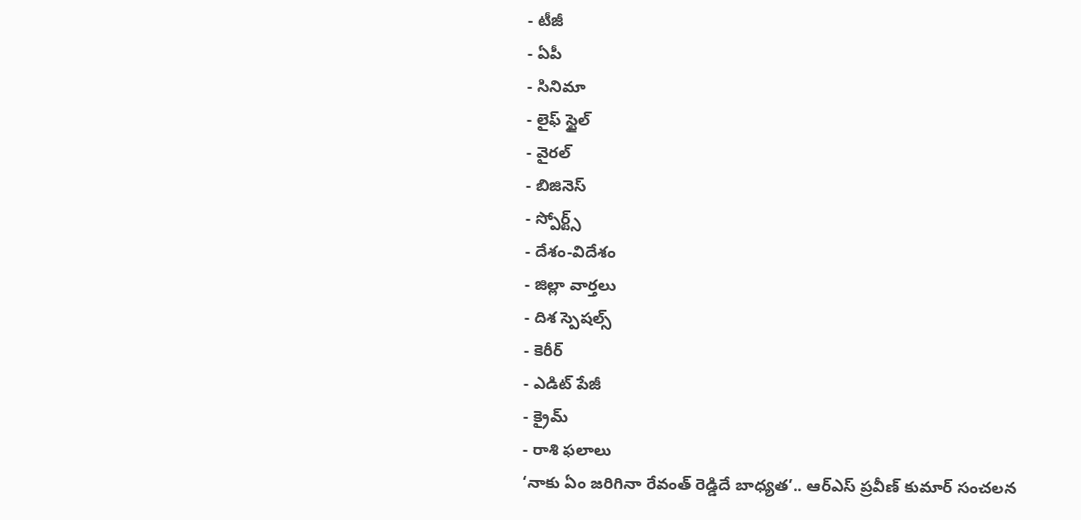- టీజీ
- ఏపీ
- సినిమా
- లైఫ్ స్టైల్
- వైరల్
- బిజినెస్
- స్పోర్ట్స్
- దేశం-విదేశం
- జిల్లా వార్తలు
- దిశ స్పెషల్స్
- కెరీర్
- ఎడిట్ పేజీ
- క్రైమ్
- రాశి ఫలాలు
‘నాకు ఏం జరిగినా రేవంత్ రెడ్డిదే బాధ్యత’.. ఆర్ఎస్ ప్రవీణ్ కుమార్ సంచలన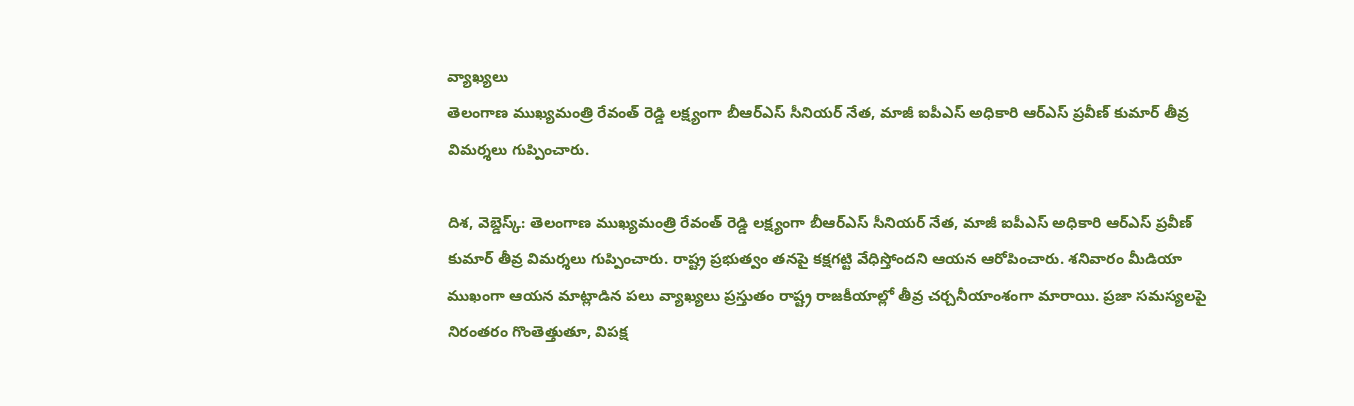వ్యాఖ్యలు
తెలంగాణ ముఖ్యమంత్రి రేవంత్ రెడ్డి లక్ష్యంగా బీఆర్ఎస్ సీనియర్ నేత, మాజీ ఐపీఎస్ అధికారి ఆర్ఎస్ ప్రవీణ్ కుమార్ తీవ్ర విమర్శలు గుప్పించారు.

దిశ, వెబ్డెస్క్: తెలంగాణ ముఖ్యమంత్రి రేవంత్ రెడ్డి లక్ష్యంగా బీఆర్ఎస్ సీనియర్ నేత, మాజీ ఐపీఎస్ అధికారి ఆర్ఎస్ ప్రవీణ్ కుమార్ తీవ్ర విమర్శలు గుప్పించారు. రాష్ట్ర ప్రభుత్వం తనపై కక్షగట్టి వేధిస్తోందని ఆయన ఆరోపించారు. శనివారం మీడియా ముఖంగా ఆయన మాట్లాడిన పలు వ్యాఖ్యలు ప్రస్తుతం రాష్ట్ర రాజకీయాల్లో తీవ్ర చర్చనీయాంశంగా మారాయి. ప్రజా సమస్యలపై నిరంతరం గొంతెత్తుతూ, విపక్ష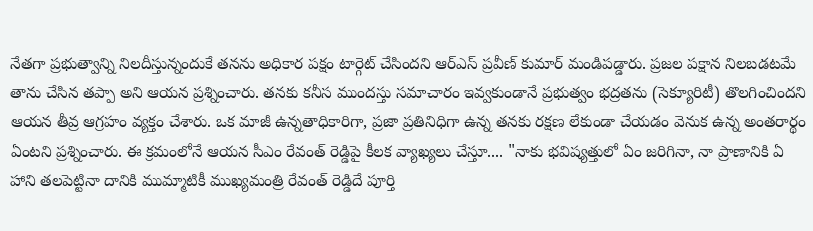నేతగా ప్రభుత్వాన్ని నిలదీస్తున్నందుకే తనను అధికార పక్షం టార్గెట్ చేసిందని ఆర్ఎస్ ప్రవీణ్ కుమార్ మండిపడ్డారు. ప్రజల పక్షాన నిలబడటమే తాను చేసిన తప్పా అని ఆయన ప్రశ్నించారు. తనకు కనీస ముందస్తు సమాచారం ఇవ్వకుండానే ప్రభుత్వం భద్రతను (సెక్యూరిటీ) తొలగించిందని ఆయన తీవ్ర ఆగ్రహం వ్యక్తం చేశారు. ఒక మాజీ ఉన్నతాధికారిగా, ప్రజా ప్రతినిధిగా ఉన్న తనకు రక్షణ లేకుండా చేయడం వెనుక ఉన్న అంతరార్థం ఏంటని ప్రశ్నించారు. ఈ క్రమంలోనే ఆయన సీఎం రేవంత్ రెడ్డిపై కీలక వ్యాఖ్యలు చేస్తూ.... "నాకు భవిష్యత్తులో ఏం జరిగినా, నా ప్రాణానికి ఏ హాని తలపెట్టినా దానికి ముమ్మాటికీ ముఖ్యమంత్రి రేవంత్ రెడ్డిదే పూర్తి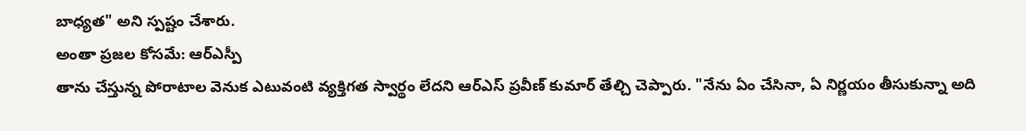బాధ్యత" అని స్పష్టం చేశారు.
అంతా ప్రజల కోసమే: ఆర్ఎస్పీ
తాను చేస్తున్న పోరాటాల వెనుక ఎటువంటి వ్యక్తిగత స్వార్థం లేదని ఆర్ఎస్ ప్రవీణ్ కుమార్ తేల్చి చెప్పారు. "నేను ఏం చేసినా, ఏ నిర్ణయం తీసుకున్నా అది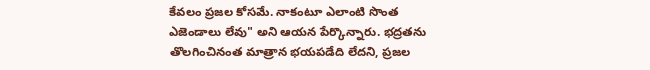కేవలం ప్రజల కోసమే. నాకంటూ ఎలాంటి సొంత ఎజెండాలు లేవు" అని ఆయన పేర్కొన్నారు. భద్రతను తొలగించినంత మాత్రాన భయపడేది లేదని, ప్రజల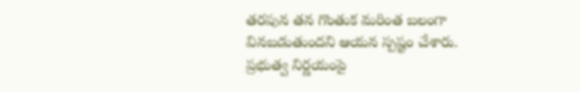తరపున తన గొంతుక మరింత బలంగా వినబడుతుందని ఆయన స్పష్టం చేశారు. ప్రభుత్వ నిర్ణయంపై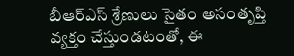బీఆర్ఎస్ శ్రేణులు సైతం అసంతృప్తి వ్యక్తం చేస్తుండటంతో, ఈ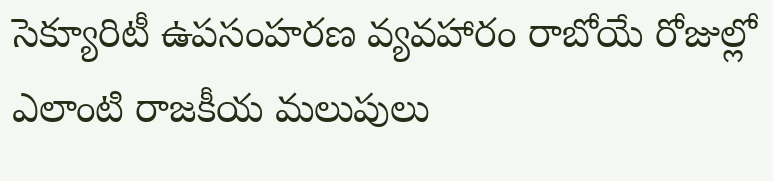సెక్యూరిటీ ఉపసంహరణ వ్యవహారం రాబోయే రోజుల్లో ఎలాంటి రాజకీయ మలుపులు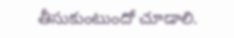తీసుకుంటుందో చూడాలి.